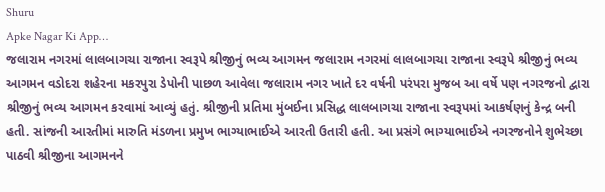Shuru
Apke Nagar Ki App…
જલારામ નગરમાં લાલબાગચા રાજાના સ્વરૂપે શ્રીજીનું ભવ્ય આગમન જલારામ નગરમાં લાલબાગચા રાજાના સ્વરૂપે શ્રીજીનું ભવ્ય આગમન વડોદરા શહેરના મકરપુરા ડેપોની પાછળ આવેલા જલારામ નગર ખાતે દર વર્ષની પરંપરા મુજબ આ વર્ષે પણ નગરજનો દ્વારા શ્રીજીનું ભવ્ય આગમન કરવામાં આવ્યું હતું. શ્રીજીની પ્રતિમા મુંબઈના પ્રસિદ્ધ લાલબાગચા રાજાના સ્વરૂપમાં આકર્ષણનું કેન્દ્ર બની હતી. સાંજની આરતીમાં મારુતિ મંડળના પ્રમુખ ભાગ્યાભાઈએ આરતી ઉતારી હતી. આ પ્રસંગે ભાગ્યાભાઈએ નગરજનોને શુભેચ્છા પાઠવી શ્રીજીના આગમનને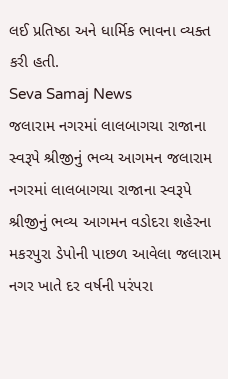લઈ પ્રતિષ્ઠા અને ધાર્મિક ભાવના વ્યક્ત કરી હતી.
Seva Samaj News
જલારામ નગરમાં લાલબાગચા રાજાના સ્વરૂપે શ્રીજીનું ભવ્ય આગમન જલારામ નગરમાં લાલબાગચા રાજાના સ્વરૂપે શ્રીજીનું ભવ્ય આગમન વડોદરા શહેરના મકરપુરા ડેપોની પાછળ આવેલા જલારામ નગર ખાતે દર વર્ષની પરંપરા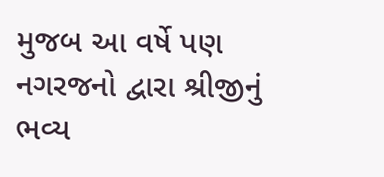મુજબ આ વર્ષે પણ નગરજનો દ્વારા શ્રીજીનું ભવ્ય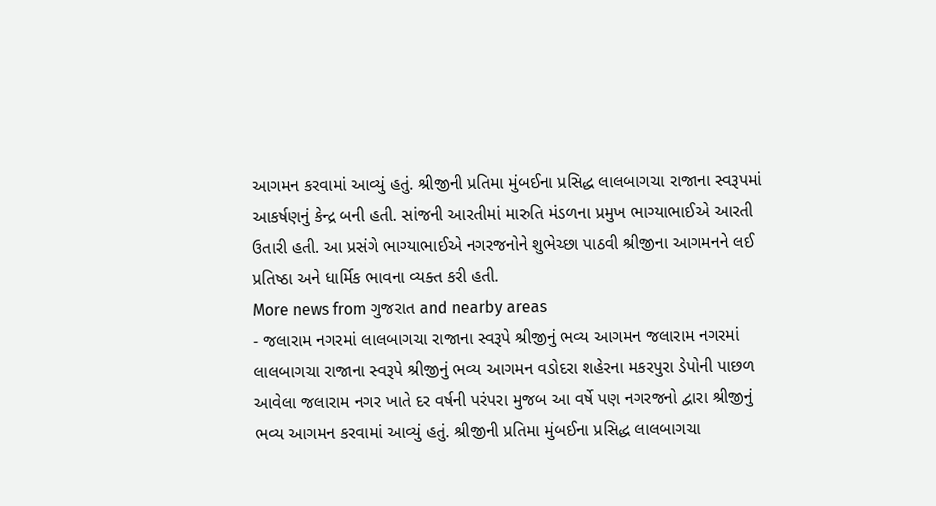આગમન કરવામાં આવ્યું હતું. શ્રીજીની પ્રતિમા મુંબઈના પ્રસિદ્ધ લાલબાગચા રાજાના સ્વરૂપમાં આકર્ષણનું કેન્દ્ર બની હતી. સાંજની આરતીમાં મારુતિ મંડળના પ્રમુખ ભાગ્યાભાઈએ આરતી ઉતારી હતી. આ પ્રસંગે ભાગ્યાભાઈએ નગરજનોને શુભેચ્છા પાઠવી શ્રીજીના આગમનને લઈ પ્રતિષ્ઠા અને ધાર્મિક ભાવના વ્યક્ત કરી હતી.
More news from ગુજરાત and nearby areas
- જલારામ નગરમાં લાલબાગચા રાજાના સ્વરૂપે શ્રીજીનું ભવ્ય આગમન જલારામ નગરમાં લાલબાગચા રાજાના સ્વરૂપે શ્રીજીનું ભવ્ય આગમન વડોદરા શહેરના મકરપુરા ડેપોની પાછળ આવેલા જલારામ નગર ખાતે દર વર્ષની પરંપરા મુજબ આ વર્ષે પણ નગરજનો દ્વારા શ્રીજીનું ભવ્ય આગમન કરવામાં આવ્યું હતું. શ્રીજીની પ્રતિમા મુંબઈના પ્રસિદ્ધ લાલબાગચા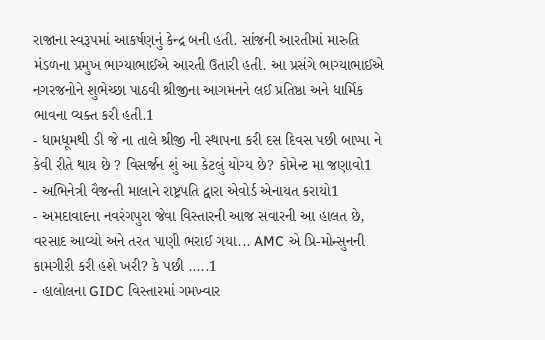રાજાના સ્વરૂપમાં આકર્ષણનું કેન્દ્ર બની હતી. સાંજની આરતીમાં મારુતિ મંડળના પ્રમુખ ભાગ્યાભાઈએ આરતી ઉતારી હતી. આ પ્રસંગે ભાગ્યાભાઈએ નગરજનોને શુભેચ્છા પાઠવી શ્રીજીના આગમનને લઈ પ્રતિષ્ઠા અને ધાર્મિક ભાવના વ્યક્ત કરી હતી.1
- ધામધૂમથી ડી જે ના તાલે શ્રીજી ની સ્થાપના કરી દસ દિવસ પછી બાપ્પા ને કેવી રીતે થાય છે ? વિસર્જન શું આ કેટલું યોગ્ય છે? કોમેન્ટ મા જણાવો1
- અભિનેત્રી વૈજન્તી માલાને રાષ્ટ્રપતિ દ્વારા એવોર્ડ એનાયત કરાયો1
- અમદાવાદના નવરંગપુરા જેવા વિસ્તારની આજ સવારની આ હાલત છે, વરસાદ આવ્યો અને તરત પાણી ભરાઈ ગયા... AMC એ પ્રિ-મોન્સુનની કામગીરી કરી હશે ખરી? કે પછી .....1
- હાલોલના GIDC વિસ્તારમાં ગમખ્વાર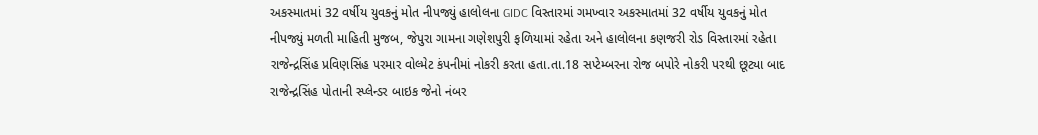અકસ્માતમાં 32 વર્ષીય યુવકનું મોત નીપજ્યું હાલોલના GIDC વિસ્તારમાં ગમખ્વાર અકસ્માતમાં 32 વર્ષીય યુવકનું મોત નીપજ્યું મળતી માહિતી મુજબ, જેપુરા ગામના ગણેશપુરી ફળિયામાં રહેતા અને હાલોલના કણજરી રોડ વિસ્તારમાં રહેતા રાજેન્દ્રસિંહ પ્રવિણસિંહ પરમાર વોલ્મેટ કંપનીમાં નોકરી કરતા હતા.તા.18 સપ્ટેમ્બરના રોજ બપોરે નોકરી પરથી છૂટ્યા બાદ રાજેન્દ્રસિંહ પોતાની સ્પ્લેન્ડર બાઇક જેનો નંબર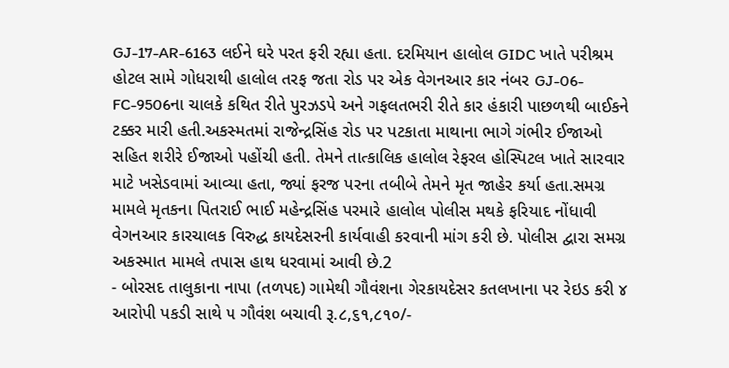GJ-17-AR-6163 લઈને ઘરે પરત ફરી રહ્યા હતા. દરમિયાન હાલોલ GIDC ખાતે પરીશ્રમ હોટલ સામે ગોધરાથી હાલોલ તરફ જતા રોડ પર એક વેગનઆર કાર નંબર GJ-06-FC-9506ના ચાલકે કથિત રીતે પુરઝડપે અને ગફલતભરી રીતે કાર હંકારી પાછળથી બાઈકને ટક્કર મારી હતી.અકસ્મતમાં રાજેન્દ્રસિંહ રોડ પર પટકાતા માથાના ભાગે ગંભીર ઈજાઓ સહિત શરીરે ઈજાઓ પહોંચી હતી. તેમને તાત્કાલિક હાલોલ રેફરલ હોસ્પિટલ ખાતે સારવાર માટે ખસેડવામાં આવ્યા હતા, જ્યાં ફરજ પરના તબીબે તેમને મૃત જાહેર કર્યા હતા.સમગ્ર મામલે મૃતકના પિતરાઈ ભાઈ મહેન્દ્રસિંહ પરમારે હાલોલ પોલીસ મથકે ફરિયાદ નોંધાવી વેગનઆર કારચાલક વિરુદ્ધ કાયદેસરની કાર્યવાહી કરવાની માંગ કરી છે. પોલીસ દ્વારા સમગ્ર અકસ્માત મામલે તપાસ હાથ ધરવામાં આવી છે.2
- બોરસદ તાલુકાના નાપા (તળપદ) ગામેથી ગૌવંશના ગેરકાયદેસર કતલખાના પર રેઇડ કરી ૪ આરોપી પકડી સાથે ૫ ગૌવંશ બચાવી રૂ.૮,૬૧,૮૧૦/-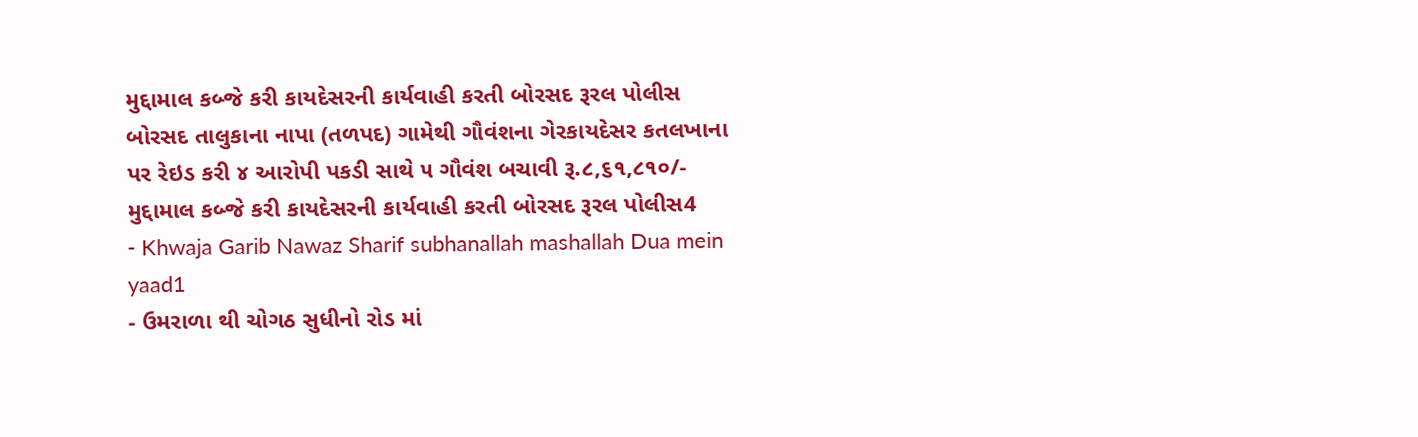મુદ્દામાલ કબ્જે કરી કાયદેસરની કાર્યવાહી કરતી બોરસદ રૂરલ પોલીસ બોરસદ તાલુકાના નાપા (તળપદ) ગામેથી ગૌવંશના ગેરકાયદેસર કતલખાના પર રેઇડ કરી ૪ આરોપી પકડી સાથે ૫ ગૌવંશ બચાવી રૂ.૮,૬૧,૮૧૦/- મુદ્દામાલ કબ્જે કરી કાયદેસરની કાર્યવાહી કરતી બોરસદ રૂરલ પોલીસ4
- Khwaja Garib Nawaz Sharif subhanallah mashallah Dua mein yaad1
- ઉમરાળા થી ચોગઠ સુધીનો રોડ માં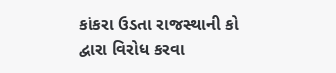કાંકરા ઉડતા રાજસ્થાની કો દ્વારા વિરોધ કરવા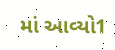માં આવ્યો1